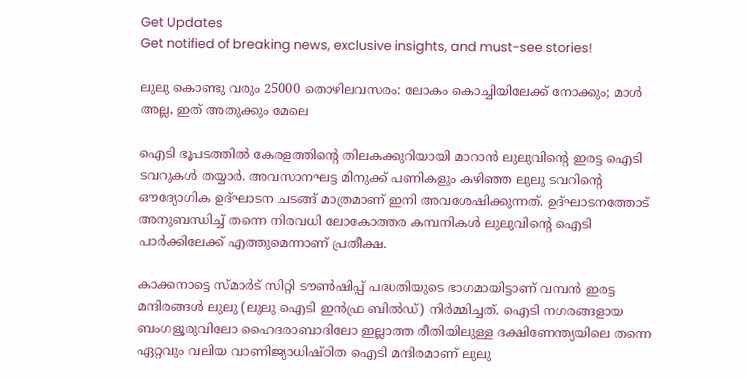Get Updates
Get notified of breaking news, exclusive insights, and must-see stories!

ലുലു കൊണ്ടു വരും 25000 തൊഴിലവസരം: ലോകം കൊച്ചിയിലേക്ക് നോക്കും; മാള്‍ അല്ല, ഇത് അതുക്കും മേലെ

ഐടി ഭൂപടത്തില്‍ കേരളത്തിന്റെ തിലകക്കുറിയായി മാറാന്‍ ലുലുവിന്റെ ഇരട്ട ഐടി ടവറുകള്‍ തയ്യാർ. അവസാനഘട്ട മിനുക്ക് പണികളും കഴിഞ്ഞ ലുലു ടവറിന്റെ ഔദ്യോഗിക ഉദ്ഘാടന ചടങ്ങ് മാത്രമാണ് ഇനി അവശേഷിക്കുന്നത്. ഉദ്ഘാടനത്തോട് അനുബന്ധിച്ച് തന്നെ നിരവധി ലോകോത്തര കമ്പനികള്‍ ലുലുവിന്റെ ഐടി പാർക്കിലേക്ക് എത്തുമെന്നാണ് പ്രതീക്ഷ.

കാക്കനാട്ടെ സ്മാർട് സിറ്റി ടൗൺഷിപ്പ് പദ്ധതിയുടെ ഭാഗമായിട്ടാണ് വമ്പന്‍ ഇരട്ട മന്ദിരങ്ങള്‍ ലുലു (ലുലു ഐടി ഇൻഫ്ര ബിൽഡ്) നിർമ്മിച്ചത്. ഐടി നഗരങ്ങളായ ബംഗളൂരുവിലോ ഹൈദരാബാദിലോ ഇല്ലാത്ത രീതിയിലുള്ള ദക്ഷിണേന്ത്യയിലെ തന്നെ ഏറ്റവും വലിയ വാണിജ്യാധിഷ്ഠിത ഐടി മന്ദിരമാണ് ലുലു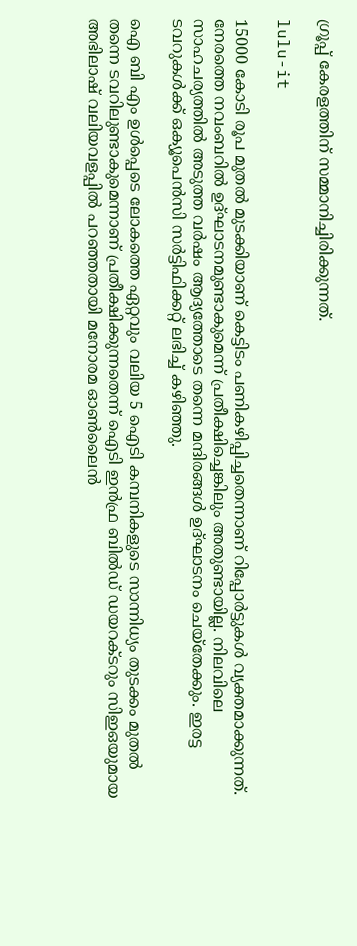ഗ്രൂപ്പ് കേരളത്തിന് സമ്മാനിച്ചിരിക്കുന്നത്.

lulu-it

15000 കോടി രൂപ മുതല്‍ മുടക്കിയാണ് കെട്ടിടം പണികഴിപ്പിച്ചതെന്നാണ് റിപ്പോർട്ടുകള്‍ വ്യക്തമാക്കുന്നത്. നേരത്തെ നവംബറില്‍ ഉദ്ഘാടനമുണ്ടാകുമെന്ന് പ്രതീക്ഷിച്ചെങ്കിലും അതുണ്ടായില്ല. നിലവിലെ സാഹചര്യത്തില്‍ അടുത്ത വർഷം ആദ്യത്തോടെ തന്നെ മന്ദിരങ്ങള്‍ ഉദ്ഘാടനം ചെയ്തേക്കും. ഇരട്ട ടവറുകള്‍ക്ക് ഒക്യൂപെൻസി സർട്ടിഫിക്കറ്റ് ലഭിച്ച് കഴിഞ്ഞു.

ഐ ബി എം ഉള്‍പ്പെടെ ലോകത്തെ ഏറ്റവും വലിയ 5 ഐടി കമ്പനികളുടെ സാന്നിധ്യം തുടക്കം മുതല്‍ തന്നെ ടവറിലുണ്ടാകുമെന്നാണ് പ്രതീക്ഷിക്കുന്നതെന്ന് ഐടി ഇൻഫ്ര ബിൽഡ് ഡയറക്ടറും സിഇഒയുമായ അഭിലാഷ് വലിയവളപ്പില്‍ പറഞ്ഞതായി മനോരമ ഓണ്‍ലൈന്‍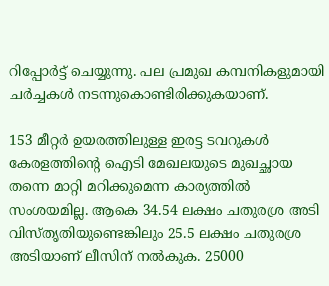റിപ്പോർട്ട് ചെയ്യുന്നു. പല പ്രമുഖ കമ്പനികളുമായി ചർച്ചകള്‍ നടന്നുകൊണ്ടിരിക്കുകയാണ്.

153 മീറ്റർ ഉയരത്തിലുള്ള ഇരട്ട ടവറുകള്‍ കേരളത്തിന്റെ ഐടി മേഖലയുടെ മുഖച്ഛായ തന്നെ മാറ്റി മറിക്കുമെന്ന കാര്യത്തില്‍ സംശയമില്ല. ആകെ 34.54 ലക്ഷം ചതുരശ്ര അടി വിസ്തൃതിയുണ്ടെങ്കിലും 25.5 ലക്ഷം ചതുരശ്ര അടിയാണ് ലീസിന് നല്‍കുക. 25000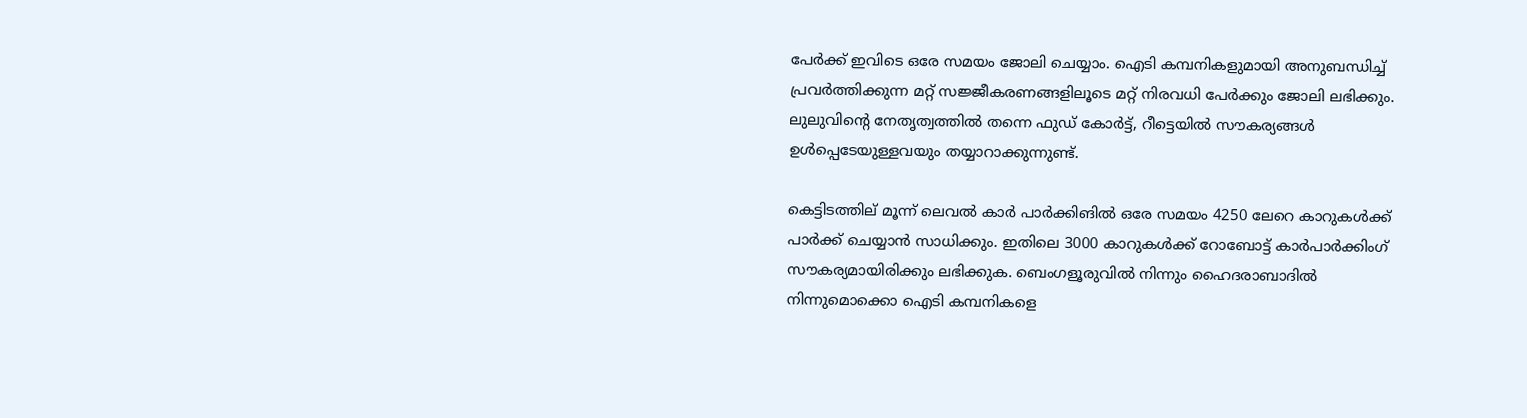പേർക്ക് ഇവിടെ ഒരേ സമയം ജോലി ചെയ്യാം. ഐടി കമ്പനികളുമായി അനുബന്ധിച്ച് പ്രവർത്തിക്കുന്ന മറ്റ് സജ്ജീകരണങ്ങളിലൂടെ മറ്റ് നിരവധി പേർക്കും ജോലി ലഭിക്കും. ലുലുവിന്റെ നേതൃത്വത്തില്‍ തന്നെ ഫുഡ് കോർട്ട്, റീട്ടെയില്‍ സൗകര്യങ്ങൾ ഉള്‍പ്പെടേയുള്ളവയും തയ്യാറാക്കുന്നുണ്ട്.

കെട്ടിടത്തില്‌ മൂന്ന് ലെവല്‍ കാർ പാർക്കിങില്‍ ഒരേ സമയം 4250 ലേറെ കാറുകള്‍ക്ക് പാർക്ക് ചെയ്യാന്‍ സാധിക്കും. ഇതിലെ 3000 കാറുകള്‍ക്ക് റോബോട്ട് കാര്‍പാര്‍ക്കിംഗ് സൗകര്യമായിരിക്കും ലഭിക്കുക. ബെംഗളൂരുവില്‍ നിന്നും ഹൈദരാബാദില്‍ നിന്നുമൊക്കൊ ഐടി കമ്പനികളെ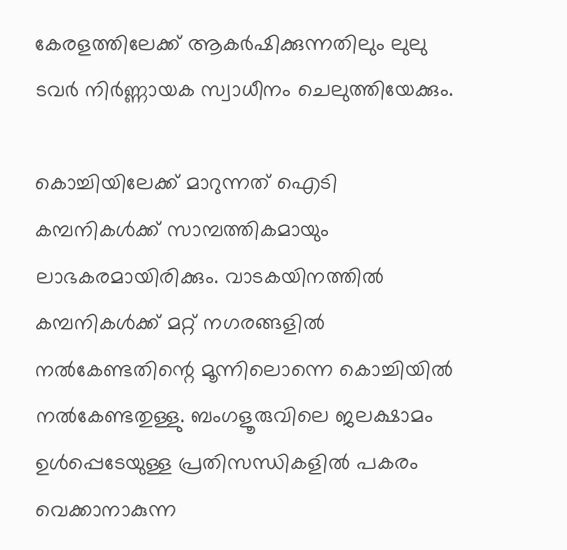കേരളത്തിലേക്ക് ആകർഷിക്കുന്നതിലും ലുലു ടവർ നിർണ്ണായക സ്വാധീനം ചെലുത്തിയേക്കും.

കൊച്ചിയിലേക്ക് മാറുന്നത് ഐടി കമ്പനികള്‍ക്ക് സാമ്പത്തികമായും ലാഭകരമായിരിക്കും. വാടകയിനത്തില്‍ കമ്പനികള്‍ക്ക് മറ്റ് നഗരങ്ങളില്‍ നല്‍കേണ്ടതിന്റെ മൂന്നിലൊന്നെ കൊച്ചിയില്‍ നല്‍കേണ്ടതുള്ളു. ബംഗളൂരുവിലെ ജലക്ഷാമം ഉള്‍പ്പെടേയുള്ള പ്രതിസന്ധികളില്‍ പകരം വെക്കാനാകുന്ന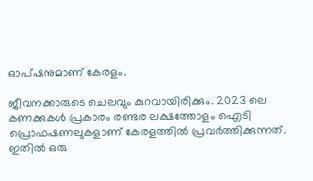ഓപ്ഷനുമാണ് കേരളം.

ജീവനക്കാരുടെ ചെലവും കുറവായിരിക്കും. 2023 ലെ കണക്കുകള്‍ പ്രകാരം രണ്ടര ലക്ഷത്തോളം ഐടി പ്രൊഫഷണലുകളാണ് കേരളത്തില്‍ പ്രവർത്തിക്കുന്നത്. ഇതില്‍ ഒരു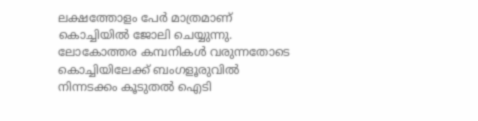ലക്ഷത്തോളം പേര്‍ മാത്രമാണ് കൊച്ചിയിൽ ജോലി ചെയ്യുന്നു. ലോകോത്തര കമ്പനികള്‍ വരുന്നതോടെ കൊച്ചിയിലേക്ക് ബംഗളൂരുവില്‍ നിന്നടക്കം കൂടുതല്‍ ഐടി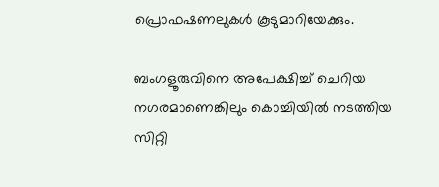പ്രൊഫഷണലുകള്‍ കൂടുമാറിയേക്കും.

ബംഗളൂരുവിനെ അപേക്ഷിച്ച് ചെറിയ നഗരമാണെങ്കിലും കൊച്ചിയിൽ നടത്തിയ സിറ്റി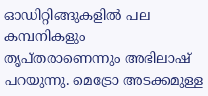ഓഡിറ്റിങ്ങുകളിൽ പല കമ്പനികളും തൃപ്തരാണെന്നും അഭിലാഷ് പറയുന്നു. മെട്രോ അടക്കമുള്ള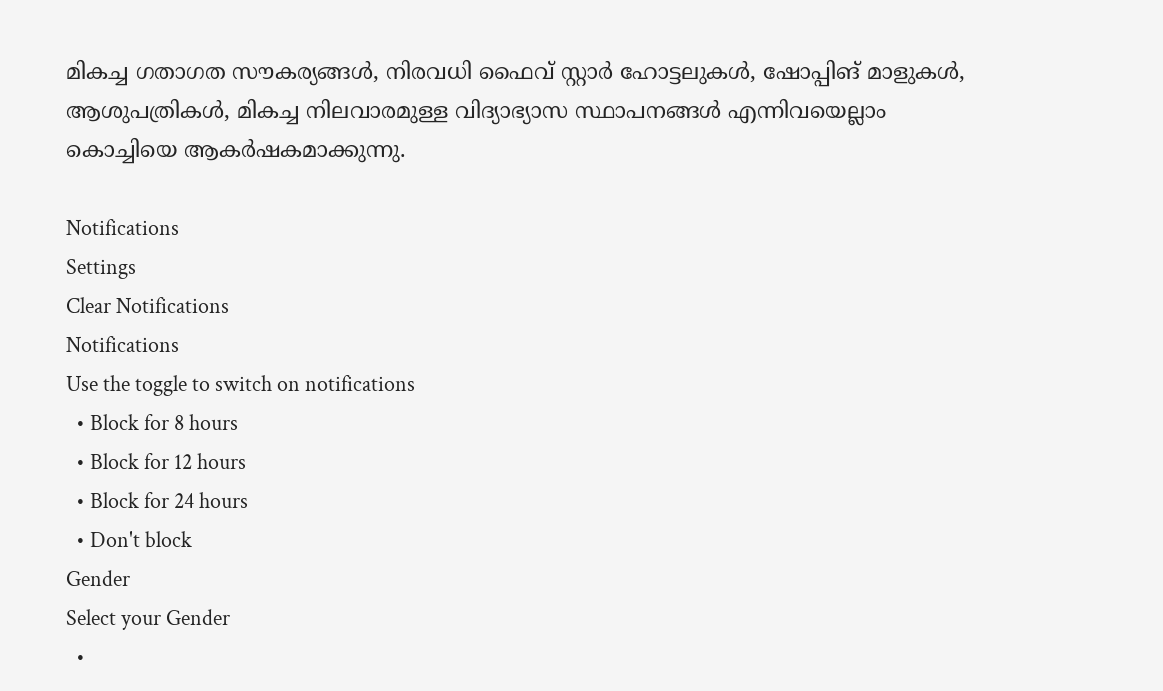മികച്ച ഗതാഗത സൗകര്യങ്ങൾ, നിരവധി ഫൈവ് സ്റ്റാർ ഹോട്ടലുകള്‍, ഷോപ്പിങ് മാളുകൾ, ആശുപത്രികൾ, മികച്ച നിലവാരമുള്ള വിദ്യാഭ്യാസ സ്ഥാപനങ്ങൾ എന്നിവയെല്ലാം കൊച്ചിയെ ആകർഷകമാക്കുന്നു.

Notifications
Settings
Clear Notifications
Notifications
Use the toggle to switch on notifications
  • Block for 8 hours
  • Block for 12 hours
  • Block for 24 hours
  • Don't block
Gender
Select your Gender
  •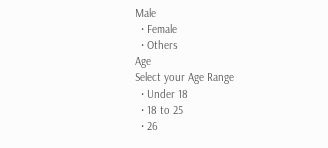Male
  • Female
  • Others
Age
Select your Age Range
  • Under 18
  • 18 to 25
  • 26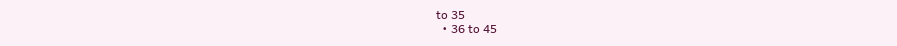to 35
  • 36 to 45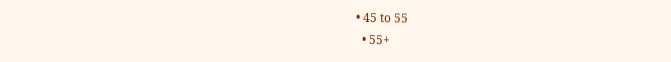• 45 to 55
  • 55+